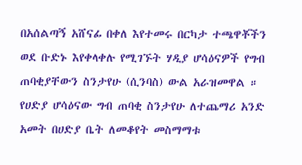በአሰልጣኝ አሸናፊ በቀለ እየተመሩ በርካታ ተጫዋቾችን ወደ ቡድኑ እየቀላቀሉ የሚገኙት ሃዲያ ሆሳዕናዎች የግብ ጠባቂያቸውን ስንታየሁ (ሲንባስ) ውል አራዝመዋል ።
የሀድያ ሆሳዕናው ግብ ጠባቂ ስንታየሁ ለተጨማሪ አንድ አመት በሀድያ ቤት ለመቆየት መስማማቱ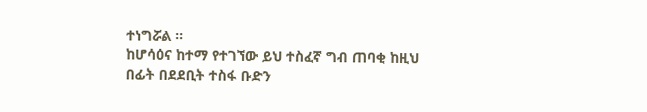ተነግሯል ።
ከሆሳዕና ከተማ የተገኘው ይህ ተስፈኛ ግብ ጠባቂ ከዚህ በፊት በደደቢት ተስፋ ቡድን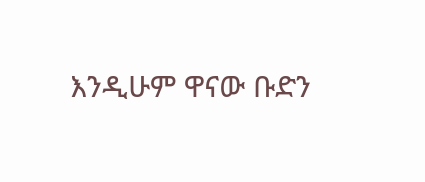እንዲሁም ዋናው ቡድን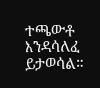ተጫውቶ እንዳሳለፈ ይታወሳል።